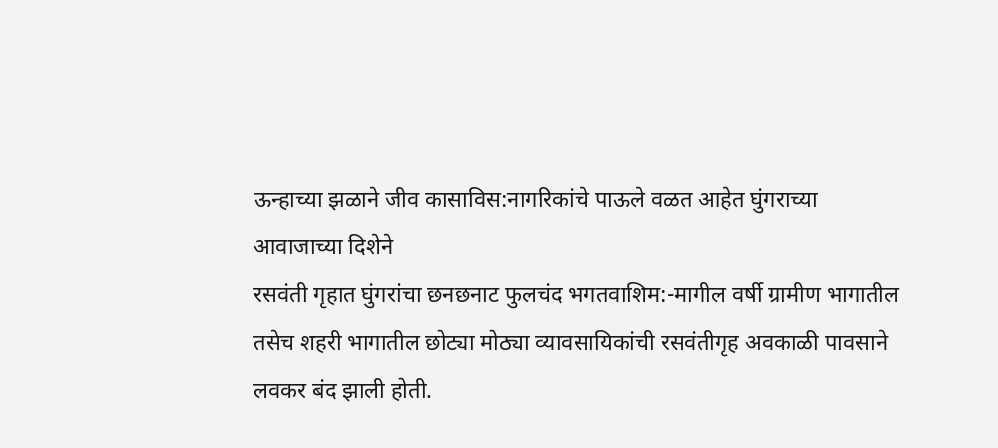ऊन्हाच्या झळाने जीव कासाविस:नागरिकांचे पाऊले वळत आहेत घुंगराच्या आवाजाच्या दिशेने
रसवंती गृहात घुंगरांचा छनछनाट फुलचंद भगतवाशिम:-मागील वर्षी ग्रामीण भागातील तसेच शहरी भागातील छोट्या मोठ्या व्यावसायिकांची रसवंतीगृह अवकाळी पावसाने लवकर बंद झाली होती.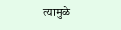त्यामुळे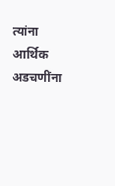त्यांना आर्थिक अडचणींना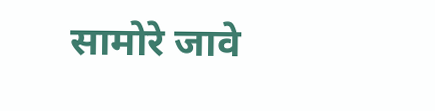सामोरे जावे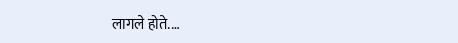लागले होते.…